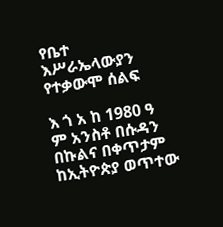የቤተ እሥራኤላውያን የተቃውሞ ሰልፍ

እ ጎ አ ከ 1980 ዓ ም አንስቶ በሱዳን በኩልና በቀጥታም ከኢትዮጵያ ወጥተው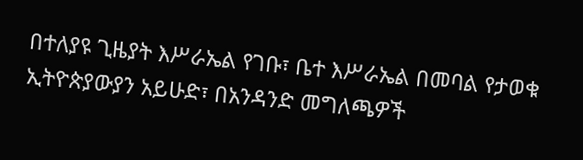በተለያዩ ጊዜያት እሥራኤል የገቡ፣ ቤተ እሥራኤል በመባል የታወቁ ኢትዮጵያውያን አይሁድ፣ በአንዳንድ መግለጫዎች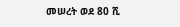መሠረት ወደ 80 ሺ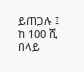ይጠጋሉ ፤ ከ 100 ሺ በላይ